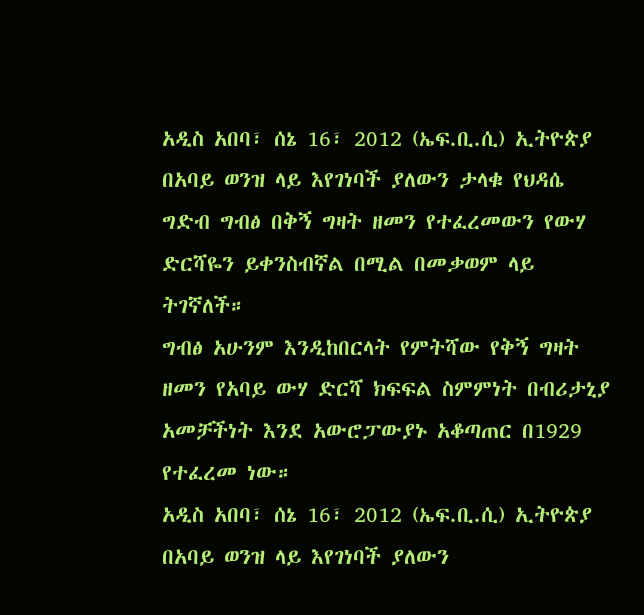አዲስ አበባ፣ ሰኔ 16፣ 2012 (ኤፍ.ቢ.ሲ) ኢትዮጵያ በአባይ ወንዝ ላይ እየገነባች ያለውን ታላቁ የህዳሴ ግድብ ግብፅ በቅኝ ግዛት ዘመን የተፈረመውን የውሃ ድርሻዬን ይቀንስብኛል በሚል በመቃወም ላይ ትገኛለች።
ግብፅ አሁንም እንዲከበርላት የምትሻው የቅኝ ግዛት ዘመን የአባይ ውሃ ድርሻ ክፍፍል ስምምነት በብሪታኒያ አመቻችነት እንደ አውሮፓውያኑ አቆጣጠር በ1929 የተፈረመ ነው።
አዲስ አበባ፣ ሰኔ 16፣ 2012 (ኤፍ.ቢ.ሲ) ኢትዮጵያ በአባይ ወንዝ ላይ እየገነባች ያለውን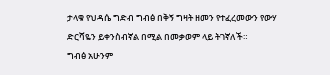ታላቁ የህዳሴ ግድብ ግብፅ በቅኝ ግዛት ዘመን የተፈረመውን የውሃ ድርሻዬን ይቀንስብኛል በሚል በመቃወም ላይ ትገኛለች።
ግብፅ አሁንም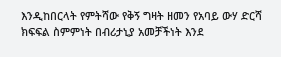እንዲከበርላት የምትሻው የቅኝ ግዛት ዘመን የአባይ ውሃ ድርሻ ክፍፍል ስምምነት በብሪታኒያ አመቻችነት እንደ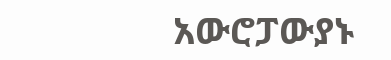አውሮፓውያኑ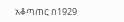አቆጣጠር በ1929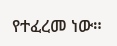የተፈረመ ነው።